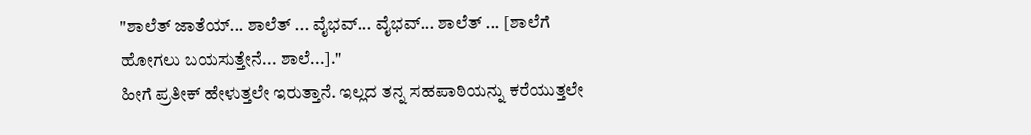"ಶಾಲೆತ್ ಜಾತೆಯ್... ಶಾಲೆತ್ ... ವೈಭವ್... ವೈಭವ್... ಶಾಲೆತ್ ... [ಶಾಲೆಗೆ ಹೋಗಲು ಬಯಸುತ್ತೇನೆ... ಶಾಲೆ...]."
ಹೀಗೆ ಪ್ರತೀಕ್ ಹೇಳುತ್ತಲೇ ಇರುತ್ತಾನೆ. ಇಲ್ಲದ ತನ್ನ ಸಹಪಾಠಿಯನ್ನು ಕರೆಯುತ್ತಲೇ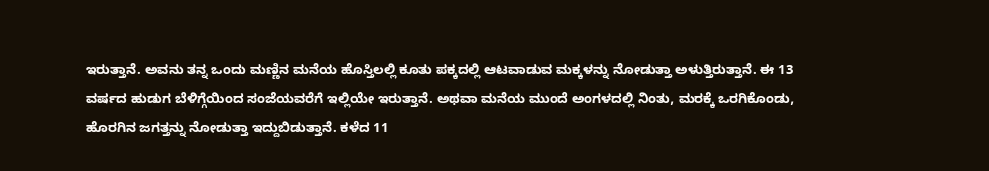ಇರುತ್ತಾನೆ. ಅವನು ತನ್ನ ಒಂದು ಮಣ್ಣಿನ ಮನೆಯ ಹೊಸ್ತಿಲಲ್ಲಿ ಕೂತು ಪಕ್ಕದಲ್ಲಿ ಆಟವಾಡುವ ಮಕ್ಕಳನ್ನು ನೋಡುತ್ತಾ ಅಳುತ್ತಿರುತ್ತಾನೆ. ಈ 13 ವರ್ಷದ ಹುಡುಗ ಬೆಳಿಗ್ಗೆಯಿಂದ ಸಂಜೆಯವರೆಗೆ ಇಲ್ಲಿಯೇ ಇರುತ್ತಾನೆ. ಅಥವಾ ಮನೆಯ ಮುಂದೆ ಅಂಗಳದಲ್ಲಿ ನಿಂತು, ಮರಕ್ಕೆ ಒರಗಿಕೊಂಡು, ಹೊರಗಿನ ಜಗತ್ತನ್ನು ನೋಡುತ್ತಾ ಇದ್ದುಬಿಡುತ್ತಾನೆ. ಕಳೆದ 11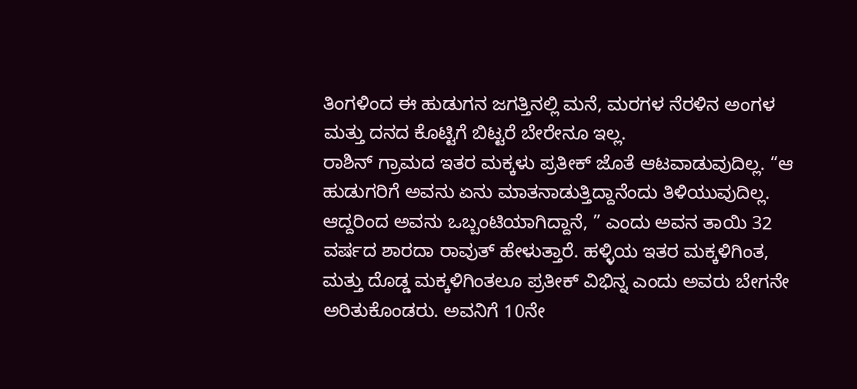ತಿಂಗಳಿಂದ ಈ ಹುಡುಗನ ಜಗತ್ತಿನಲ್ಲಿ ಮನೆ, ಮರಗಳ ನೆರಳಿನ ಅಂಗಳ ಮತ್ತು ದನದ ಕೊಟ್ಟಿಗೆ ಬಿಟ್ಟರೆ ಬೇರೇನೂ ಇಲ್ಲ.
ರಾಶಿನ್ ಗ್ರಾಮದ ಇತರ ಮಕ್ಕಳು ಪ್ರತೀಕ್ ಜೊತೆ ಆಟವಾಡುವುದಿಲ್ಲ. “ಆ ಹುಡುಗರಿಗೆ ಅವನು ಏನು ಮಾತನಾಡುತ್ತಿದ್ದಾನೆಂದು ತಿಳಿಯುವುದಿಲ್ಲ. ಆದ್ದರಿಂದ ಅವನು ಒಬ್ಬಂಟಿಯಾಗಿದ್ದಾನೆ, ” ಎಂದು ಅವನ ತಾಯಿ 32 ವರ್ಷದ ಶಾರದಾ ರಾವುತ್ ಹೇಳುತ್ತಾರೆ. ಹಳ್ಳಿಯ ಇತರ ಮಕ್ಕಳಿಗಿಂತ, ಮತ್ತು ದೊಡ್ಡ ಮಕ್ಕಳಿಗಿಂತಲೂ ಪ್ರತೀಕ್ ವಿಭಿನ್ನ ಎಂದು ಅವರು ಬೇಗನೇ ಅರಿತುಕೊಂಡರು. ಅವನಿಗೆ 10ನೇ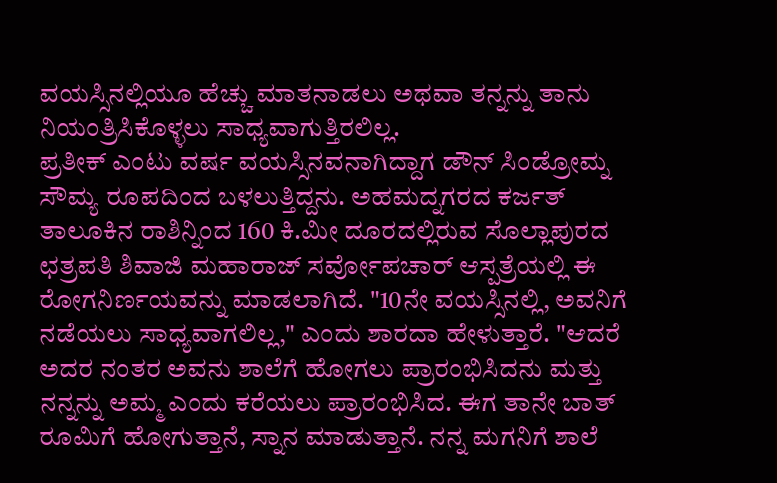ವಯಸ್ಸಿನಲ್ಲಿಯೂ ಹೆಚ್ಚು ಮಾತನಾಡಲು ಅಥವಾ ತನ್ನನ್ನು ತಾನು ನಿಯಂತ್ರಿಸಿಕೊಳ್ಳಲು ಸಾಧ್ಯವಾಗುತ್ತಿರಲಿಲ್ಲ.
ಪ್ರತೀಕ್ ಎಂಟು ವರ್ಷ ವಯಸ್ಸಿನವನಾಗಿದ್ದಾಗ ಡೌನ್ ಸಿಂಡ್ರೋಮ್ನ ಸೌಮ್ಯ ರೂಪದಿಂದ ಬಳಲುತ್ತಿದ್ದನು. ಅಹಮದ್ನಗರದ ಕರ್ಜತ್ ತಾಲೂಕಿನ ರಾಶಿನ್ನಿಂದ 160 ಕಿ.ಮೀ ದೂರದಲ್ಲಿರುವ ಸೊಲ್ಲಾಪುರದ ಛತ್ರಪತಿ ಶಿವಾಜಿ ಮಹಾರಾಜ್ ಸರ್ವೋಪಚಾರ್ ಆಸ್ಪತ್ರೆಯಲ್ಲಿ ಈ ರೋಗನಿರ್ಣಯವನ್ನು ಮಾಡಲಾಗಿದೆ. "10ನೇ ವಯಸ್ಸಿನಲ್ಲಿ, ಅವನಿಗೆ ನಡೆಯಲು ಸಾಧ್ಯವಾಗಲಿಲ್ಲ," ಎಂದು ಶಾರದಾ ಹೇಳುತ್ತಾರೆ. "ಆದರೆ ಅದರ ನಂತರ ಅವನು ಶಾಲೆಗೆ ಹೋಗಲು ಪ್ರಾರಂಭಿಸಿದನು ಮತ್ತು ನನ್ನನ್ನು ಅಮ್ಮ ಎಂದು ಕರೆಯಲು ಪ್ರಾರಂಭಿಸಿದ. ಈಗ ತಾನೇ ಬಾತ್ ರೂಮಿಗೆ ಹೋಗುತ್ತಾನೆ, ಸ್ನಾನ ಮಾಡುತ್ತಾನೆ. ನನ್ನ ಮಗನಿಗೆ ಶಾಲೆ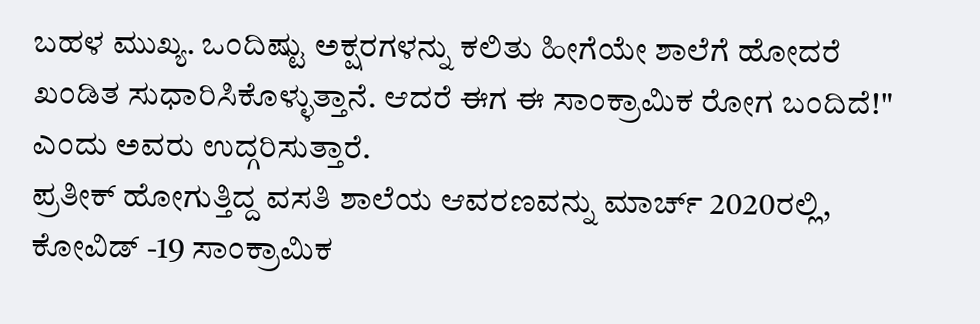ಬಹಳ ಮುಖ್ಯ. ಒಂದಿಷ್ಟು ಅಕ್ಷರಗಳನ್ನು ಕಲಿತು ಹೀಗೆಯೇ ಶಾಲೆಗೆ ಹೋದರೆ ಖಂಡಿತ ಸುಧಾರಿಸಿಕೊಳ್ಳುತ್ತಾನೆ. ಆದರೆ ಈಗ ಈ ಸಾಂಕ್ರಾಮಿಕ ರೋಗ ಬಂದಿದೆ!" ಎಂದು ಅವರು ಉದ್ಗರಿಸುತ್ತಾರೆ.
ಪ್ರತೀಕ್ ಹೋಗುತ್ತಿದ್ದ ವಸತಿ ಶಾಲೆಯ ಆವರಣವನ್ನು ಮಾರ್ಚ್ 2020ರಲ್ಲಿ, ಕೋವಿಡ್ -19 ಸಾಂಕ್ರಾಮಿಕ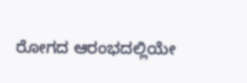ರೋಗದ ಆರಂಭದಲ್ಲಿಯೇ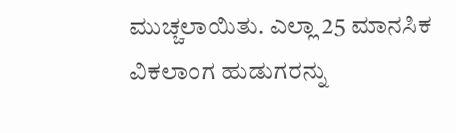ಮುಚ್ಚಲಾಯಿತು. ಎಲ್ಲಾ 25 ಮಾನಸಿಕ ವಿಕಲಾಂಗ ಹುಡುಗರನ್ನು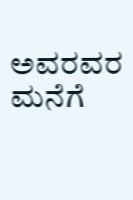ಅವರವರ ಮನೆಗೆ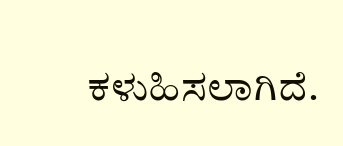ಕಳುಹಿಸಲಾಗಿದೆ.